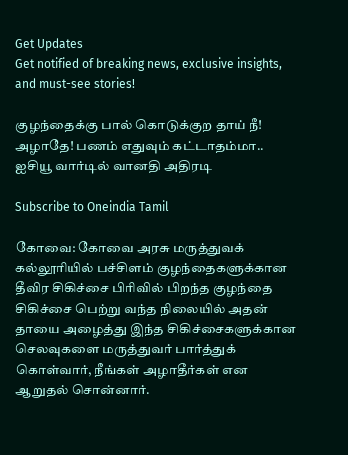Get Updates
Get notified of breaking news, exclusive insights, and must-see stories!

குழந்தைக்கு பால் கொடுக்குற தாய் நீ! அழாதே! பணம் எதுவும் கட்டாதம்மா.. ஐசியூ வார்டில் வானதி அதிரடி

Subscribe to Oneindia Tamil

கோவை: கோவை அரசு மருத்துவக் கல்லூரியில் பச்சிளம் குழந்தைகளுக்கான தீவிர சிகிச்சை பிரிவில் பிறந்த குழந்தை சிகிச்சை பெற்று வந்த நிலையில் அதன் தாயை அழைத்து இந்த சிகிச்சைகளுக்கான செலவுகளை மருத்துவர் பார்த்துக் கொள்வார், நீங்கள் அழாதீர்கள் என ஆறுதல் சொன்னார்.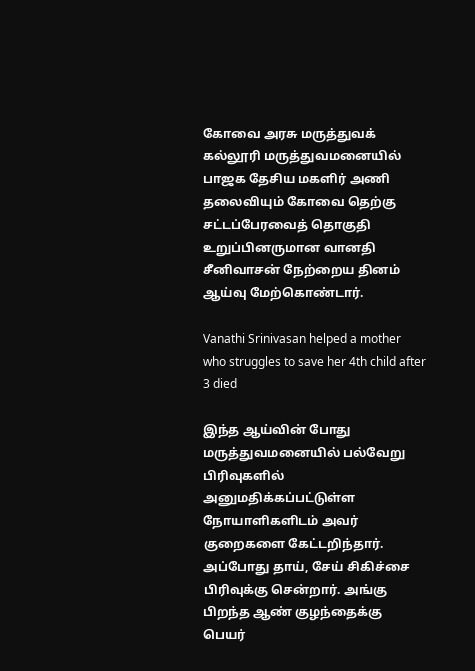கோவை அரசு மருத்துவக் கல்லூரி மருத்துவமனையில் பாஜக தேசிய மகளிர் அணி தலைவியும் கோவை தெற்கு சட்டப்பேரவைத் தொகுதி உறுப்பினருமான வானதி சீனிவாசன் நேற்றைய தினம் ஆய்வு மேற்கொண்டார்.

Vanathi Srinivasan helped a mother who struggles to save her 4th child after 3 died

இந்த ஆய்வின் போது மருத்துவமனையில் பல்வேறு பிரிவுகளில் அனுமதிக்கப்பட்டுள்ள நோயாளிகளிடம் அவர் குறைகளை கேட்டறிந்தார். அப்போது தாய், சேய் சிகிச்சை பிரிவுக்கு சென்றார். அங்கு பிறந்த ஆண் குழந்தைக்கு பெயர்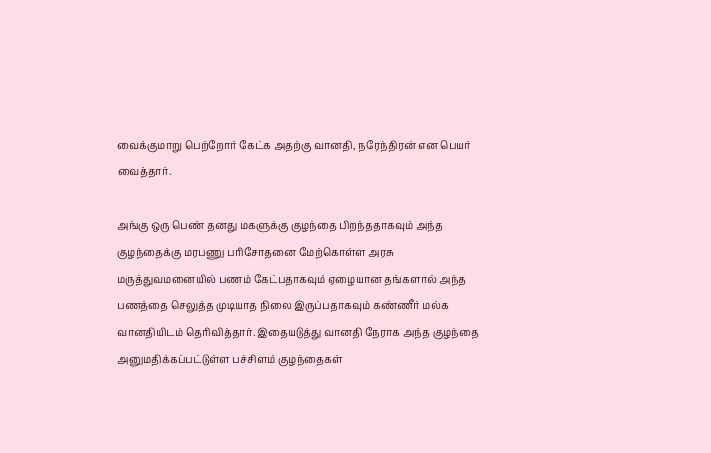வைக்குமாறு பெற்றோர் கேட்க அதற்கு வானதி, நரேந்திரன் என பெயர் வைத்தார்.

அங்கு ஒரு பெண் தனது மகளுக்கு குழந்தை பிறந்ததாகவும் அந்த குழந்தைக்கு மரபணு பரிசோதனை மேற்கொள்ள அரசு மருத்துவமனையில் பணம் கேட்பதாகவும் ஏழையான தங்களால் அந்த பணத்தை செலுத்த முடியாத நிலை இருப்பதாகவும் கண்ணீர் மல்க வானதியிடம் தெரிவித்தார். இதையடுத்து வானதி நேராக அந்த குழந்தை அனுமதிக்கப்பட்டுள்ள பச்சிளம் குழந்தைகள்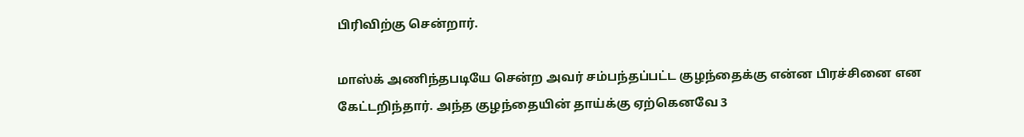பிரிவிற்கு சென்றார்.

மாஸ்க் அணிந்தபடியே சென்ற அவர் சம்பந்தப்பட்ட குழந்தைக்கு என்ன பிரச்சினை என கேட்டறிந்தார். அந்த குழந்தையின் தாய்க்கு ஏற்கெனவே 3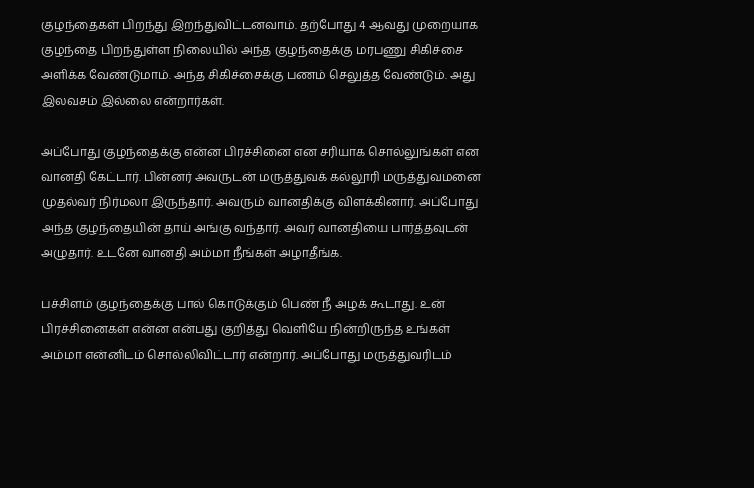குழந்தைகள் பிறந்து இறந்துவிட்டனவாம். தற்போது 4 ஆவது முறையாக குழந்தை பிறந்துள்ள நிலையில் அந்த குழந்தைக்கு மரபணு சிகிச்சை அளிக்க வேண்டுமாம். அந்த சிகிச்சைக்கு பணம் செலுத்த வேண்டும். அது இலவசம் இல்லை என்றார்கள்.

அப்போது குழந்தைக்கு என்ன பிரச்சினை என சரியாக சொல்லுங்கள் என வானதி கேட்டார். பின்னர் அவருடன் மருத்துவக் கல்லூரி மருத்துவமனை முதல்வர் நிர்மலா இருந்தார். அவரும் வானதிக்கு விளக்கினார். அப்போது அந்த குழந்தையின் தாய் அங்கு வந்தார். அவர் வானதியை பார்த்தவுடன் அழுதார். உடனே வானதி அம்மா நீங்கள் அழாதீங்க.

பச்சிளம் குழந்தைக்கு பால் கொடுக்கும் பெண் நீ அழக் கூடாது. உன் பிரச்சினைகள் என்ன என்பது குறித்து வெளியே நின்றிருந்த உங்கள் அம்மா என்னிடம் சொல்லிவிட்டார் என்றார். அப்போது மருத்துவரிடம்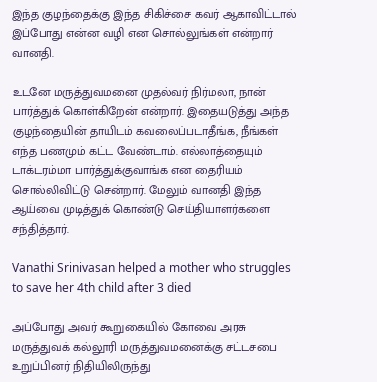இந்த குழந்தைக்கு இந்த சிகிச்சை கவர் ஆகாவிட்டால் இப்போது என்ன வழி என சொல்லுங்கள் என்றார் வானதி.

உடனே மருத்துவமனை முதல்வர் நிர்மலா, நான் பார்த்துக் கொள்கிறேன் என்றார். இதையடுத்து அந்த குழந்தையின் தாயிடம் கவலைப்படாதீங்க, நீங்கள் எந்த பணமும் கட்ட வேண்டாம். எல்லாத்தையும் டாக்டரம்மா பார்த்துக்குவாங்க என தைரியம் சொல்லிவிட்டு சென்றார். மேலும் வானதி இந்த ஆய்வை முடித்துக் கொண்டு செய்தியாளர்களை சந்தித்தார்.

Vanathi Srinivasan helped a mother who struggles to save her 4th child after 3 died

அப்போது அவர் கூறுகையில் கோவை அரசு மருத்துவக் கல்லூரி மருத்துவமனைக்கு சட்டசபை உறுப்பினர் நிதியிலிருந்து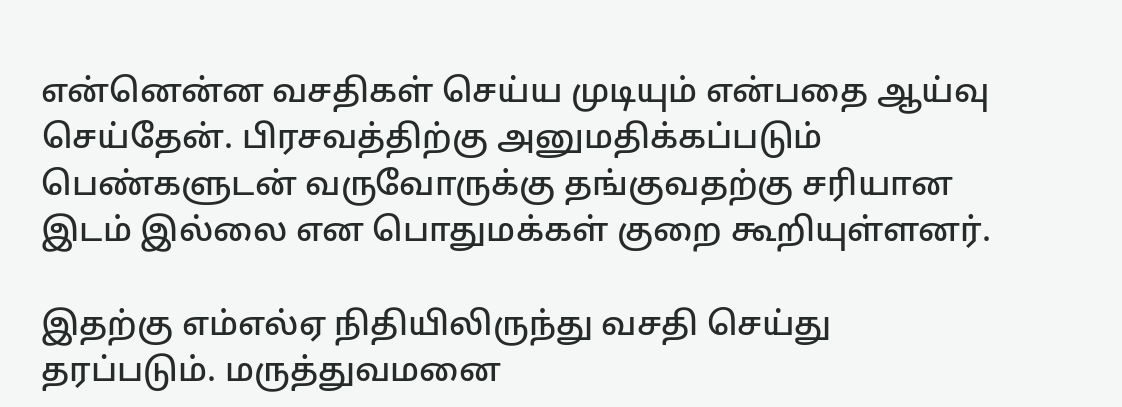என்னென்ன வசதிகள் செய்ய முடியும் என்பதை ஆய்வு செய்தேன். பிரசவத்திற்கு அனுமதிக்கப்படும் பெண்களுடன் வருவோருக்கு தங்குவதற்கு சரியான இடம் இல்லை என பொதுமக்கள் குறை கூறியுள்ளனர்.

இதற்கு எம்எல்ஏ நிதியிலிருந்து வசதி செய்து தரப்படும். மருத்துவமனை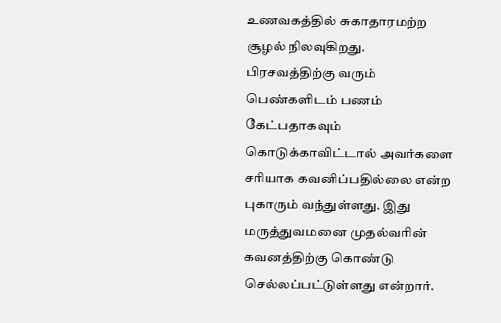உணவகத்தில் சுகாதாரமற்ற சூழல் நிலவுகிறது. பிரசவத்திற்கு வரும் பெண்களிடம் பணம் கேட்பதாகவும் கொடுக்காவிட்டால் அவர்களை சரியாக கவனிப்பதில்லை என்ற புகாரும் வந்துள்ளது. இது மருத்துவமனை முதல்வரின் கவனத்திற்கு கொண்டு செல்லப்பட்டுள்ளது என்றார்.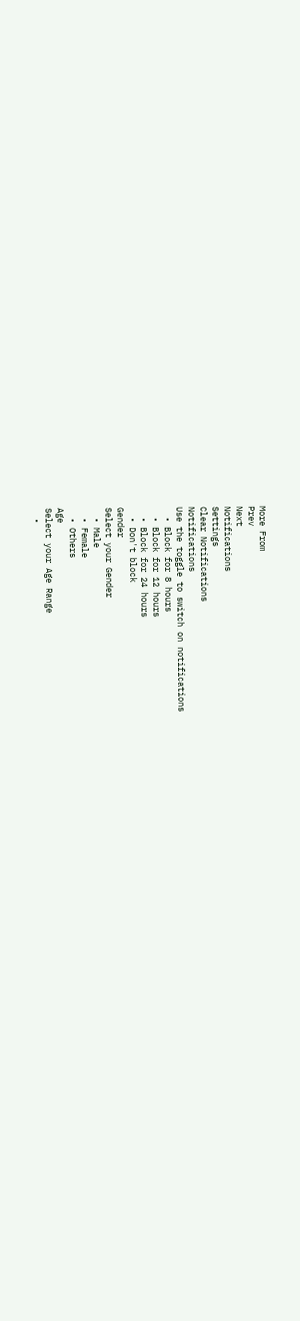More From
Prev
Next
Notifications
Settings
Clear Notifications
Notifications
Use the toggle to switch on notifications
  • Block for 8 hours
  • Block for 12 hours
  • Block for 24 hours
  • Don't block
Gender
Select your Gender
  • Male
  • Female
  • Others
Age
Select your Age Range
  •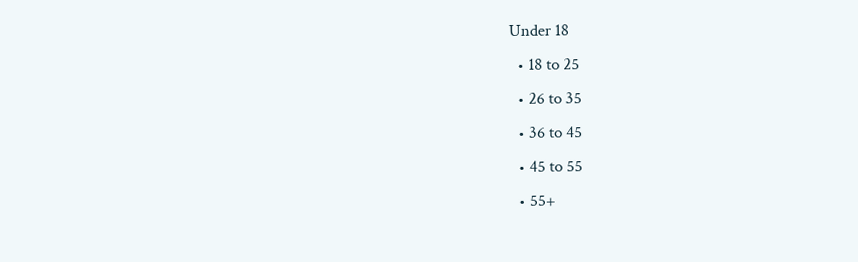Under 18
  • 18 to 25
  • 26 to 35
  • 36 to 45
  • 45 to 55
  • 55+